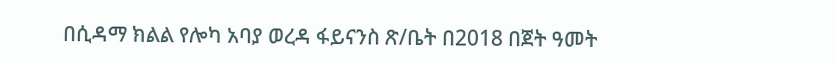በሲዳማ ክልል የሎካ አባያ ወረዳ ፋይናንስ ጽ/ቤት በ2018 በጀት ዓመት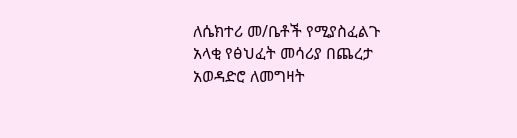ለሴክተሪ መ/ቤቶች የሚያስፈልጉ አላቂ የፅህፈት መሳሪያ በጨረታ አወዳድሮ ለመግዛት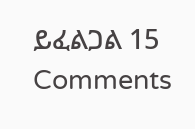ይፈልጋል 15 Comments